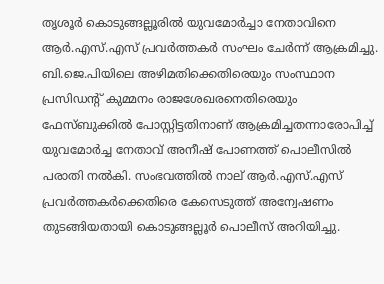തൃശൂര്‍ കൊടുങ്ങല്ലൂരില്‍ യുവമോര്‍ച്ചാ നേതാവിനെ ആര്‍.എസ്.എസ് പ്രവര്‍ത്തകര്‍ സംഘം ചേര്‍ന്ന് ആക്രമിച്ചു. ബി.ജെ.പിയിലെ അഴിമതിക്കെതിരെയും സംസ്ഥാന പ്രസിഡന്റ് കുമ്മനം രാജശേഖരനെതിരെയും ഫേസ്ബുക്കില്‍ പോസ്റ്റിട്ടതിനാണ് ആക്രമിച്ചതന്നാരോപിച്ച് യുവമോര്‍ച്ച നേതാവ് അനീഷ് പോണത്ത് പൊലീസില്‍ പരാതി നല്‍കി. സംഭവത്തില്‍ നാല് ആര്‍.എസ്.എസ് പ്രവര്‍ത്തകര്‍ക്കെതിരെ കേസെടുത്ത് അന്വേഷണം തുടങ്ങിയതായി കൊടുങ്ങല്ലൂര്‍ പൊലീസ് അറിയിച്ചു.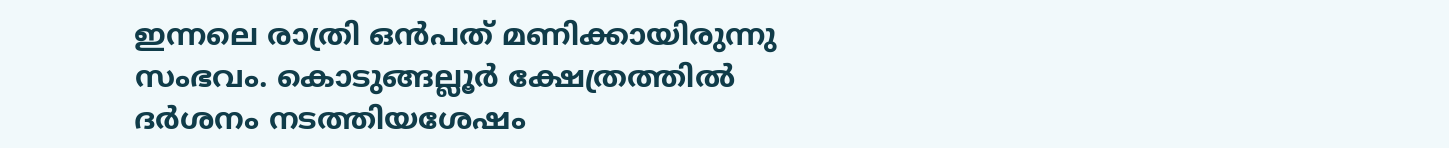ഇന്നലെ രാത്രി ഒന്‍പത് മണിക്കായിരുന്നു സംഭവം. കൊടുങ്ങല്ലൂര്‍ ക്ഷേത്രത്തില്‍ ദര്‍ശനം നടത്തിയശേഷം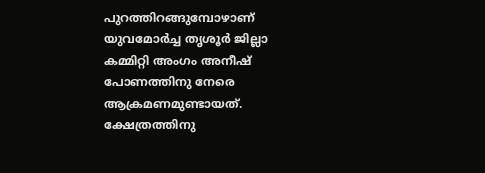പുറത്തിറങ്ങുമ്പോഴാണ് യുവമോര്‍ച്ച തൃശൂര്‍ ജില്ലാ കമ്മിറ്റി അംഗം അനീഷ് പോണത്തിനു നേരെ ആക്രമണമുണ്ടായത്. ക്ഷേത്രത്തിനു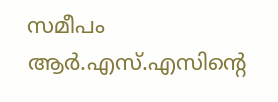സമീപം ആര്‍.എസ്.എസിന്റെ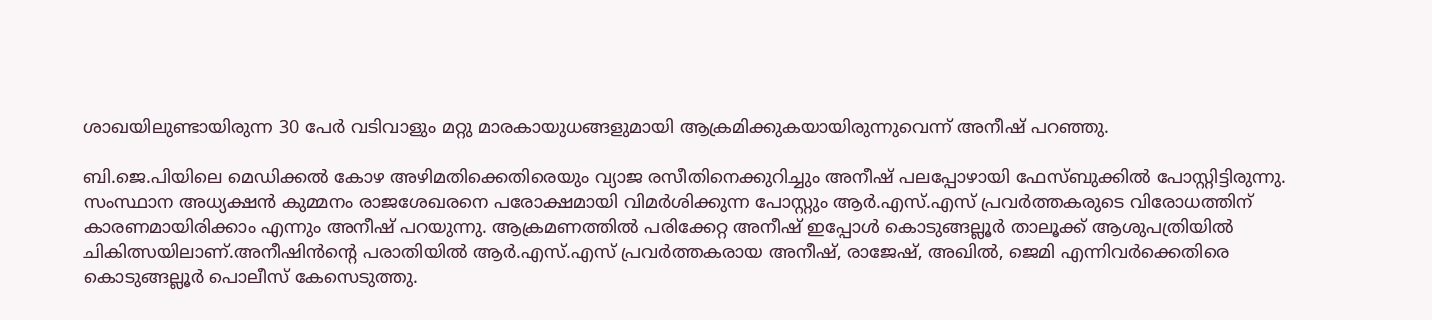ശാഖയിലുണ്ടായിരുന്ന 30 പേര്‍ വടിവാളും മറ്റു മാരകായുധങ്ങളുമായി ആക്രമിക്കുകയായിരുന്നുവെന്ന് അനീഷ് പറഞ്ഞു.

ബി.ജെ.പിയിലെ മെഡിക്കല്‍ കോഴ അഴിമതിക്കെതിരെയും വ്യാജ രസീതിനെക്കുറിച്ചും അനീഷ് പലപ്പോഴായി ഫേസ്ബുക്കില്‍ പോസ്റ്റിട്ടിരുന്നു. സംസ്ഥാന അധ്യക്ഷൻ കുമ്മനം രാജശേഖരനെ പരോക്ഷമായി വിമര്‍ശിക്കുന്ന പോസ്റ്റും ആര്‍.എസ്.എസ് പ്രവര്‍ത്തകരുടെ വിരോധത്തിന് കാരണമായിരിക്കാം എന്നും അനീഷ് പറയുന്നു. ആക്രമണത്തില്‍ പരിക്കേറ്റ അനീഷ് ഇപ്പോള്‍ കൊടുങ്ങല്ലൂര്‍ താലൂക്ക് ആശുപത്രിയില്‍ ചികിത്സയിലാണ്.അനീഷിൻന്റെ പരാതിയില്‍ ആര്‍.എസ്.എസ് പ്രവര്‍ത്തകരായ അനീഷ്, രാജേഷ്, അഖില്‍, ജെമി എന്നിവര്‍ക്കെതിരെ കൊടുങ്ങല്ലൂര്‍ പൊലീസ് കേസെടുത്തു.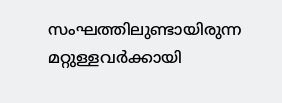സംഘത്തിലുണ്ടായിരുന്ന മറ്റുള്ളവര്‍ക്കായി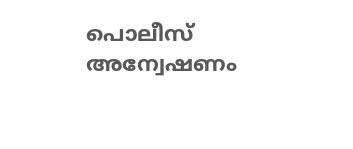പൊലീസ് അന്വേഷണം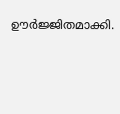ഊര്‍ജ്ജിതമാക്കി.